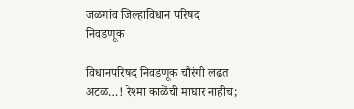जळगांव जिल्हाविधान परिषद निवडणूक

विधानपरिषद निवडणूक चौरंगी लढत अटळ…! रेश्मा काळेंची माघार नाहीच;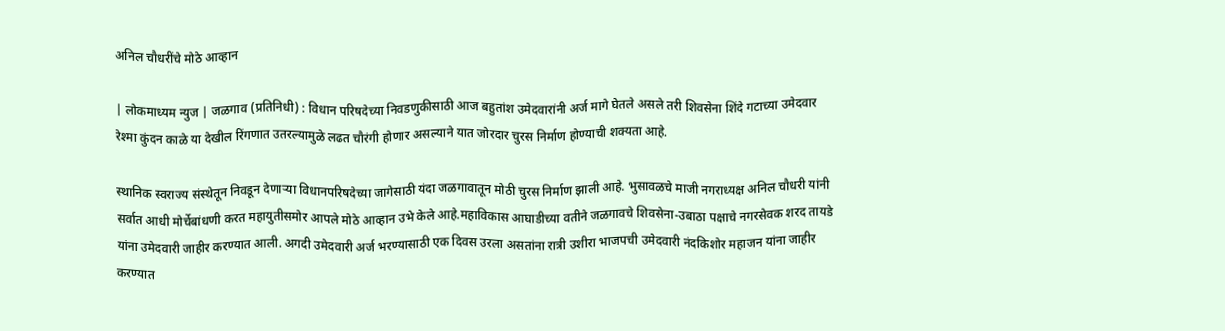अनिल चौधरींचे मोठे आव्हान

| लोकमाध्यम न्युज | जळगाव (प्रतिनिधी) : विधान परिषदेच्या निवडणुकीसाठी आज बहुतांश उमेदवारांनी अर्ज मागे घेतले असले तरी शिवसेना शिंदे गटाच्या उमेदवार रेश्मा कुंदन काळे या देखील रिंगणात उतरल्यामुळे लढत चौरंगी होणार असल्याने यात जोरदार चुरस निर्माण होण्याची शक्यता आहे.

स्थानिक स्वराज्य संस्थेतून निवडून देणार्‍या विधानपरिषदेच्या जागेसाठी यंदा जळगावातून मोठी चुरस निर्माण झाली आहे. भुसावळचे माजी नगराध्यक्ष अनिल चौधरी यांनी सर्वात आधी मोर्चेबांधणी करत महायुतीसमोर आपले मोठे आव्हान उभे केले आहे.महाविकास आघाडीच्या वतीने जळगावचे शिवसेना-उबाठा पक्षाचे नगरसेवक शरद तायडे यांना उमेदवारी जाहीर करण्यात आली. अगदी उमेदवारी अर्ज भरण्यासाठी एक दिवस उरला असतांना रात्री उशीरा भाजपची उमेदवारी नंदकिशोर महाजन यांना जाहीर करण्यात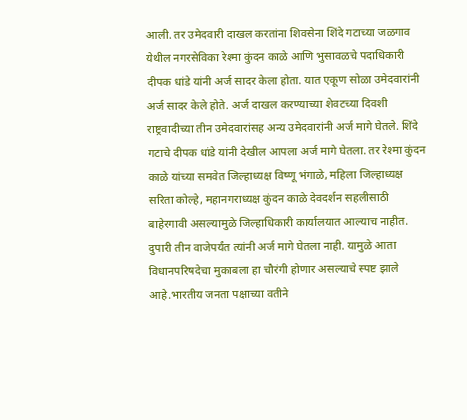आली. तर उमेदवारी दाखल करतांना शिवसेना शिंदे गटाच्या जळगाव येथील नगरसेविका रेश्मा कुंदन काळे आणि भुसावळचे पदाधिकारी दीपक धांडे यांनी अर्ज सादर केला होता. यात एकूण सोळा उमेदवारांनी अर्ज सादर केले होते. अर्ज दाखल करण्याच्या शेवटच्या दिवशी राष्ट्रवादीच्या तीन उमेदवारांसह अन्य उमेदवारांनी अर्ज मागे घेतले. शिंदे गटाचे दीपक धांडे यांनी देखील आपला अर्ज मागे घेतला. तर रेश्मा कुंदन काळे यांच्या समवेत जिल्हाध्यक्ष विष्णू भंगाळे, महिला जिल्हाध्यक्ष सरिता कोल्हे, महानगराध्यक्ष कुंदन काळे देवदर्शन सहलीसाठी बाहेरगावी असल्यामुळे जिल्हाधिकारी कार्यालयात आल्याच नाहीत. दुपारी तीन वाजेपर्यंत त्यांनी अर्ज मागे घेतला नाही. यामुळे आता विधानपरिषदेचा मुकाबला हा चौरंगी होणार असल्याचे स्पष्ट झाले आहे.भारतीय जनता पक्षाच्या वतीने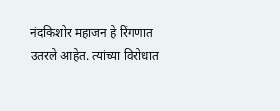नंदकिशोर महाजन हे रिंगणात उतरले आहेत. त्यांच्या विरोधात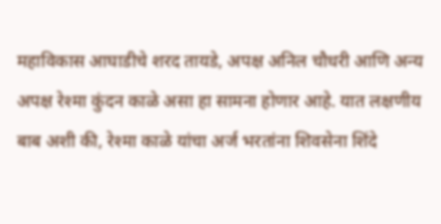महाविकास आघाडीचे शरद तायडे, अपक्ष अनिल चौधरी आणि अन्य अपक्ष रेश्मा कुंदन काळे असा हा सामना होणार आहे. यात लक्षणीय बाब अशी की, रेश्मा काळे यांचा अर्ज भरतांना शिवसेना शिंदे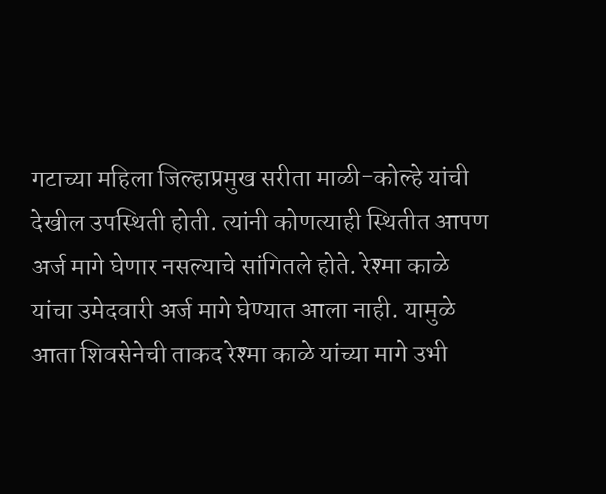गटाच्या महिला जिल्हाप्रमुख सरीता माळी-कोल्हे यांची देखील उपस्थिती होती. त्यांनी कोणत्याही स्थितीत आपण अर्ज मागे घेणार नसल्याचे सांगितले होते. रेश्मा काळे यांचा उमेदवारी अर्ज मागे घेण्यात आला नाही. यामुळे आता शिवसेनेची ताकद रेश्मा काळे यांच्या मागे उभी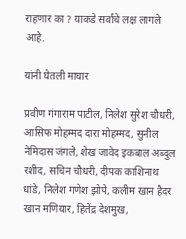राहणार का ? याकडे सर्वांचे लक्ष लागले आहे.

यांनी घेतली माघार

प्रवीण गंगाराम पाटील, निलेश सुरेश चौधरी, आसिफ मोहम्मद दारा मोहम्मद, सुनील नेमिदास जंगले, शेख जावेद इकबाल अब्दुल रशीद, सचिन चौधरी, दीपक काशिनाथ धांडे, निलेश गणेश झोपे, कलीम खान हैदर खान मणियार, हितेंद्र देशमुख,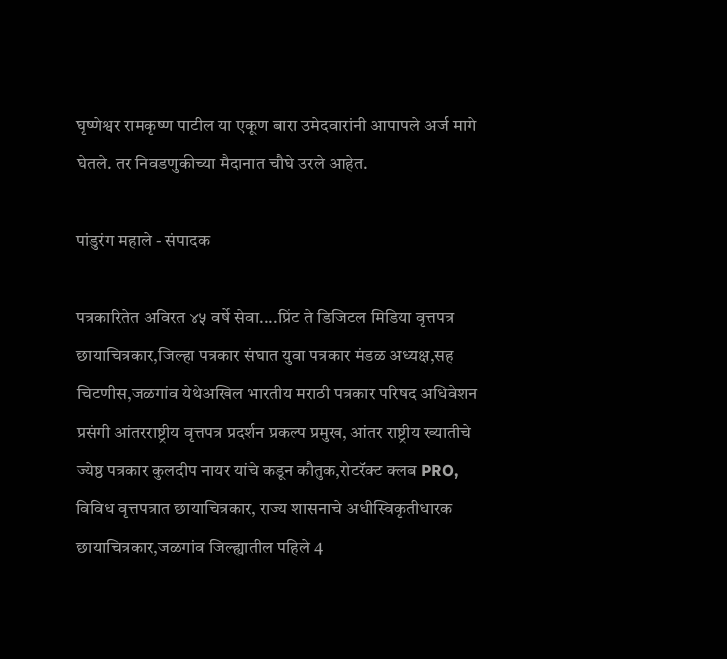घृष्णेश्वर रामकृष्ण पाटील या एकूण बारा उमेदवारांनी आपापले अर्ज मागे घेतले. तर निवडणुकीच्या मैदानात चौघे उरले आहेत.

पांडुरंग महाले - संपादक

पत्रकारितेत अविरत ४५ वर्षे सेवा....प्रिंट ते डिजिटल मिडिया वृत्तपत्र छायाचित्रकार,जिल्हा पत्रकार संघात युवा पत्रकार मंडळ अध्यक्ष,सह चिटणीस,जळगांव येथेअखिल भारतीय मराठी पत्रकार परिषद अधिवेशन प्रसंगी आंतरराष्ट्रीय वृत्तपत्र प्रदर्शन प्रकल्प प्रमुख, आंतर राष्ट्रीय ख्यातीचे ज्येष्ठ पत्रकार कुलदीप नायर यांचे कडून कौतुक,रोटरॅक्ट क्लब PRO, विविध वृत्तपत्रात छायाचित्रकार, राज्य शासनाचे अधीस्विकृतीधारक छायाचित्रकार,जळगांव जिल्ह्यातील पहिले 4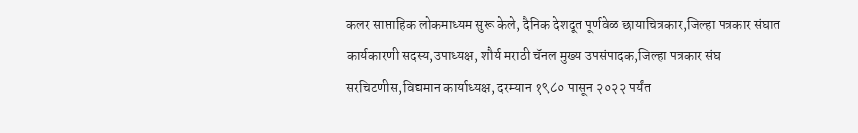कलर साप्ताहिक लोकमाध्यम सुरू केले, दैनिक देशदूत पूर्णवेळ छायाचित्रकार,जिल्हा पत्रकार संघात कार्यकारणी सदस्य,उपाध्यक्ष, शौर्य मराठी चॅनल मुख्य उपसंपादक,जिल्हा पत्रकार संघ सरचिटणीस,विद्यमान कार्याध्यक्ष, दरम्यान १९८० पासून २०२२ पर्यंत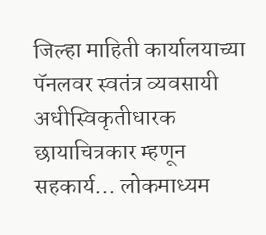जिल्हा माहिती कार्यालयाच्या पॅनलवर स्वतंत्र व्यवसायी अधीस्विकृतीधारक छायाचित्रकार म्हणून सहकार्य... लोकमाध्यम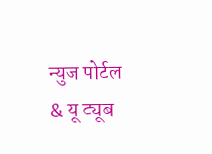न्युज पोर्टल & यू ट्यूब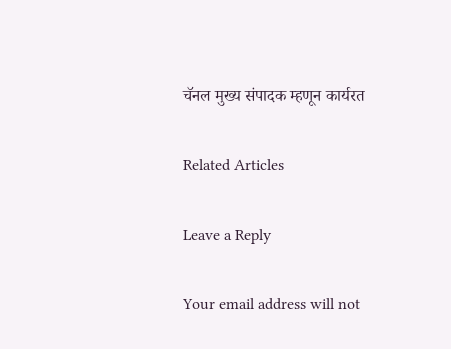चॅनल मुख्य संपादक म्हणून कार्यरत

Related Articles

Leave a Reply

Your email address will not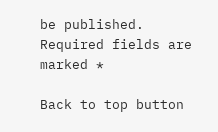be published. Required fields are marked *

Back to top button